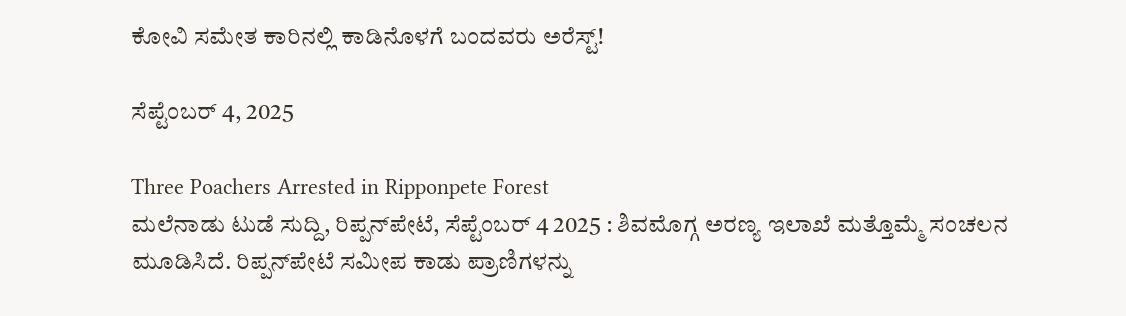ಕೋವಿ ಸಮೇತ ಕಾರಿನಲ್ಲಿ ಕಾಡಿನೊಳಗೆ ಬಂದವರು ಅರೆಸ್ಟ್!

ಸೆಪ್ಟೆಂಬರ್ 4, 2025

Three Poachers Arrested in Ripponpete Forest
ಮಲೆನಾಡು ಟುಡೆ ಸುದ್ದಿ, ರಿಪ್ಪನ್‌ಪೇಟೆ, ಸೆಪ್ಟೆಂಬರ್ 4 2025 : ಶಿವಮೊಗ್ಗ ಅರಣ್ಯ ಇಲಾಖೆ ಮತ್ತೊಮ್ಮೆ ಸಂಚಲನ ಮೂಡಿಸಿದೆ. ರಿಪ್ಪನ್‌ಪೇಟೆ ಸಮೀಪ ಕಾಡು ಪ್ರಾಣಿಗಳನ್ನು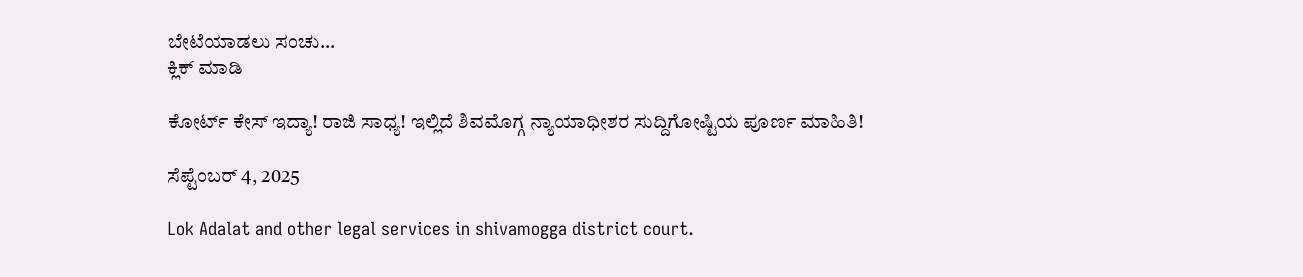ಬೇಟೆಯಾಡಲು ಸಂಚು...
ಕ್ಲಿಕ್ ಮಾಡಿ

ಕೋರ್ಟ್ ಕೇಸ್ ಇದ್ಯಾ! ರಾಜಿ ಸಾಧ್ಯ! ಇಲ್ಲಿದೆ ಶಿವಮೊಗ್ಗ ನ್ಯಾಯಾಧೀಶರ ಸುದ್ದಿಗೋಷ್ಟಿಯ ಪೂರ್ಣ ಮಾಹಿತಿ!

ಸೆಪ್ಟೆಂಬರ್ 4, 2025

Lok Adalat and other legal services in shivamogga district court.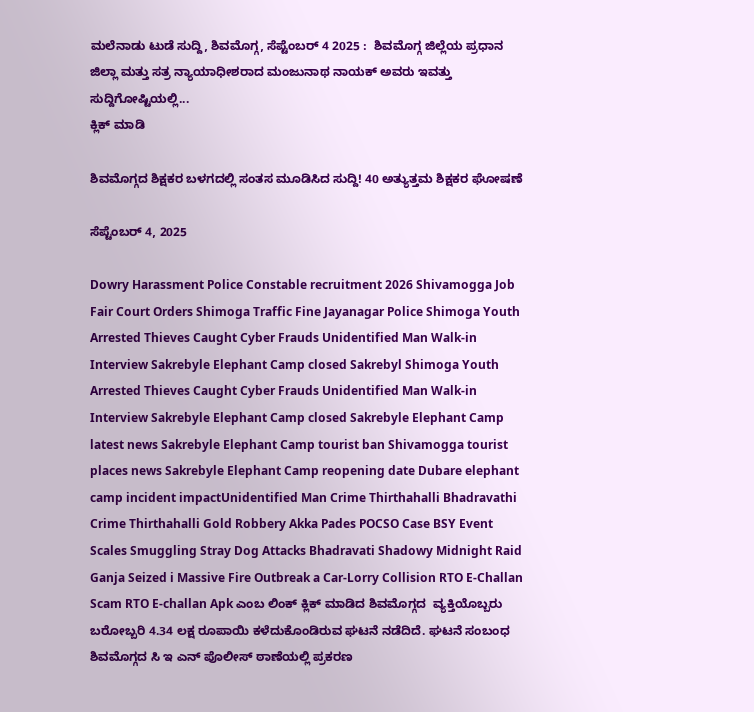ಮಲೆನಾಡು ಟುಡೆ ಸುದ್ದಿ, ಶಿವಮೊಗ್ಗ, ಸೆಪ್ಟೆಂಬರ್ 4 2025 :  ಶಿವಮೊಗ್ಗ ಜಿಲ್ಲೆಯ ಪ್ರಧಾನ ಜಿಲ್ಲಾ ಮತ್ತು ಸತ್ರ ನ್ಯಾಯಾಧೀಶರಾದ ಮಂಜುನಾಥ ನಾಯಕ್ ಅವರು ಇವತ್ತು ಸುದ್ದಿಗೋಷ್ಟಿಯಲ್ಲಿ...
ಕ್ಲಿಕ್ ಮಾಡಿ

ಶಿವಮೊಗ್ಗದ ಶಿಕ್ಷಕರ ಬಳಗದಲ್ಲಿ ಸಂತಸ ಮೂಡಿಸಿದ ಸುದ್ದಿ! 40 ಅತ್ಯುತ್ತಮ ಶಿಕ್ಷಕರ ಘೋಷಣೆ

ಸೆಪ್ಟೆಂಬರ್ 4, 2025

Dowry Harassment Police Constable recruitment 2026 Shivamogga Job Fair Court Orders Shimoga Traffic Fine Jayanagar Police Shimoga Youth Arrested Thieves Caught Cyber Frauds Unidentified Man Walk-in Interview Sakrebyle Elephant Camp closed Sakrebyl Shimoga Youth Arrested Thieves Caught Cyber Frauds Unidentified Man Walk-in Interview Sakrebyle Elephant Camp closed Sakrebyle Elephant Camp latest news Sakrebyle Elephant Camp tourist ban Shivamogga tourist places news Sakrebyle Elephant Camp reopening date Dubare elephant camp incident impactUnidentified Man Crime Thirthahalli Bhadravathi Crime Thirthahalli Gold Robbery Akka Pades POCSO Case BSY Event Scales Smuggling Stray Dog Attacks Bhadravati Shadowy Midnight Raid Ganja Seized i Massive Fire Outbreak a Car-Lorry Collision RTO E-Challan Scam RTO E-challan Apk ಎಂಬ ಲಿಂಕ್ ಕ್ಲಿಕ್ ಮಾಡಿದ ಶಿವಮೊಗ್ಗದ  ವ್ಯಕ್ತಿಯೊಬ್ಬರು ಬರೋಬ್ಬರಿ 4.34 ಲಕ್ಷ ರೂಪಾಯಿ ಕಳೆದುಕೊಂಡಿರುವ ಘಟನೆ ನಡೆದಿದೆ. ಘಟನೆ ಸಂಬಂಧ ಶಿವಮೊಗ್ಗದ ಸಿ ಇ ಎನ್ ಪೊಲೀಸ್ ಠಾಣೆಯಲ್ಲಿ ಪ್ರಕರಣ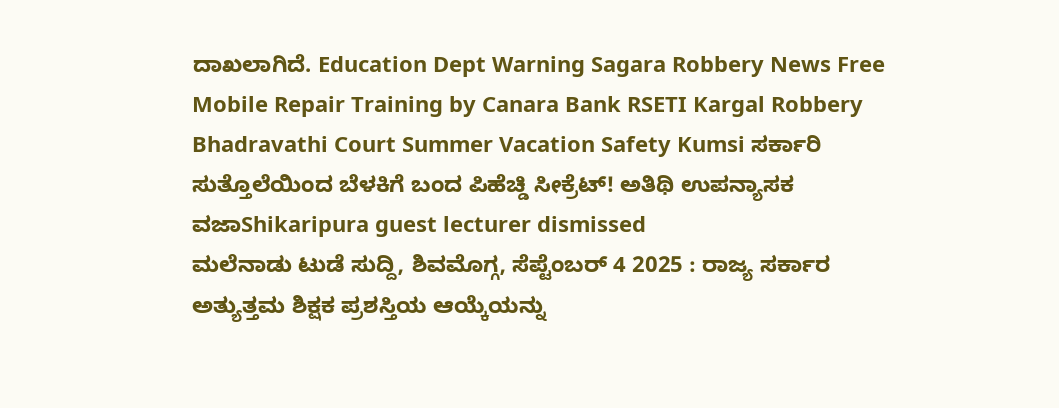ದಾಖಲಾಗಿದೆ. Education Dept Warning Sagara Robbery News Free Mobile Repair Training by Canara Bank RSETI Kargal Robbery Bhadravathi Court Summer Vacation Safety Kumsi ಸರ್ಕಾರಿ ಸುತ್ತೊಲೆಯಿಂದ ಬೆಳಕಿಗೆ ಬಂದ ಪಿಹೆಚ್ಡಿ ಸೀಕ್ರೆಟ್! ಅತಿಥಿ ಉಪನ್ಯಾಸಕ ವಜಾShikaripura guest lecturer dismissed
ಮಲೆನಾಡು ಟುಡೆ ಸುದ್ದಿ, ಶಿವಮೊಗ್ಗ, ಸೆಪ್ಟೆಂಬರ್ 4 2025 : ರಾಜ್ಯ ಸರ್ಕಾರ ಅತ್ಯುತ್ತಮ ಶಿಕ್ಷಕ ಪ್ರಶಸ್ತಿಯ ಆಯ್ಕೆಯನ್ನು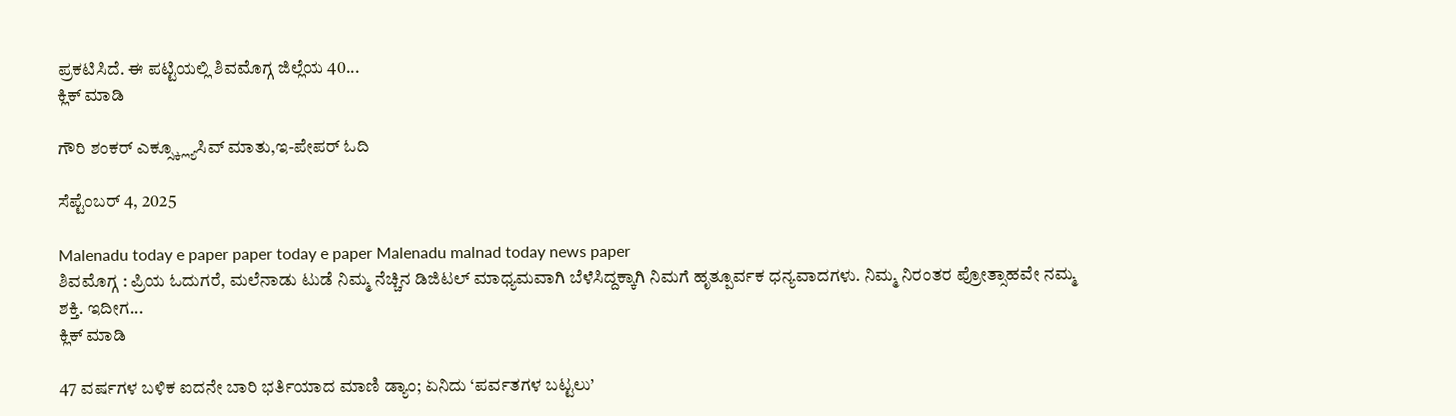ಪ್ರಕಟಿಸಿದೆ. ಈ ಪಟ್ಟಿಯಲ್ಲಿ ಶಿವಮೊಗ್ಗ ಜಿಲ್ಲೆಯ 40...
ಕ್ಲಿಕ್ ಮಾಡಿ

ಗೌರಿ ಶಂಕರ್ ಎಕ್ಸ್ಕ್ಲ್ಯೂಸಿವ್ ಮಾತು,ಇ-ಪೇಪರ್ ಓದಿ

ಸೆಪ್ಟೆಂಬರ್ 4, 2025

Malenadu today e paper paper today e paper Malenadu malnad today news paper
ಶಿವಮೊಗ್ಗ : ಪ್ರಿಯ ಓದುಗರೆ, ಮಲೆನಾಡು ಟುಡೆ ನಿಮ್ಮ ನೆಚ್ಚಿನ ಡಿಜಿಟಲ್ ಮಾಧ್ಯಮವಾಗಿ ಬೆಳೆಸಿದ್ದಕ್ಕಾಗಿ ನಿಮಗೆ ಹೃತ್ಪೂರ್ವಕ ಧನ್ಯವಾದಗಳು. ನಿಮ್ಮ ನಿರಂತರ ಪ್ರೋತ್ಸಾಹವೇ ನಮ್ಮ ಶಕ್ತಿ. ಇದೀಗ...
ಕ್ಲಿಕ್ ಮಾಡಿ

47 ವರ್ಷಗಳ ಬಳಿಕ ಐದನೇ ಬಾರಿ ಭರ್ತಿಯಾದ ಮಾಣಿ ಡ್ಯಾಂ; ಏನಿದು ‘ಪರ್ವತಗಳ ಬಟ್ಟಲು’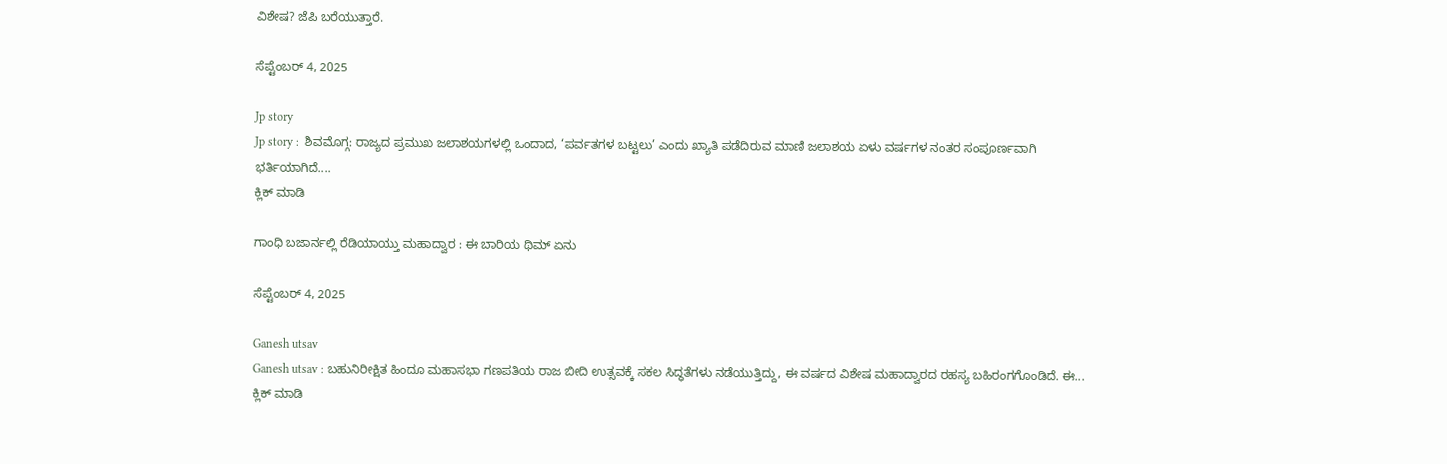ವಿಶೇಷ? ಜೆಪಿ ಬರೆಯುತ್ತಾರೆ.

ಸೆಪ್ಟೆಂಬರ್ 4, 2025

Jp story
Jp story :  ಶಿವಮೊಗ್ಗ: ರಾಜ್ಯದ ಪ್ರಮುಖ ಜಲಾಶಯಗಳಲ್ಲಿ ಒಂದಾದ, ‘ಪರ್ವತಗಳ ಬಟ್ಟಲು’ ಎಂದು ಖ್ಯಾತಿ ಪಡೆದಿರುವ ಮಾಣಿ ಜಲಾಶಯ ಏಳು ವರ್ಷಗಳ ನಂತರ ಸಂಪೂರ್ಣವಾಗಿ ಭರ್ತಿಯಾಗಿದೆ....
ಕ್ಲಿಕ್ ಮಾಡಿ

ಗಾಂಧಿ ಬಜಾರ್ನಲ್ಲಿ ರೆಡಿಯಾಯ್ತು ಮಹಾದ್ವಾರ : ಈ ಬಾರಿಯ ಥಿಮ್ ಏನು

ಸೆಪ್ಟೆಂಬರ್ 4, 2025

Ganesh utsav
Ganesh utsav : ಬಹುನಿರೀಕ್ಷಿತ ಹಿಂದೂ ಮಹಾಸಭಾ ಗಣಪತಿಯ ರಾಜ ಬೀದಿ ಉತ್ಸವಕ್ಕೆ ಸಕಲ ಸಿದ್ಧತೆಗಳು ನಡೆಯುತ್ತಿದ್ದು, ಈ ವರ್ಷದ ವಿಶೇಷ ಮಹಾದ್ವಾರದ ರಹಸ್ಯ ಬಹಿರಂಗಗೊಂಡಿದೆ. ಈ...
ಕ್ಲಿಕ್ ಮಾಡಿ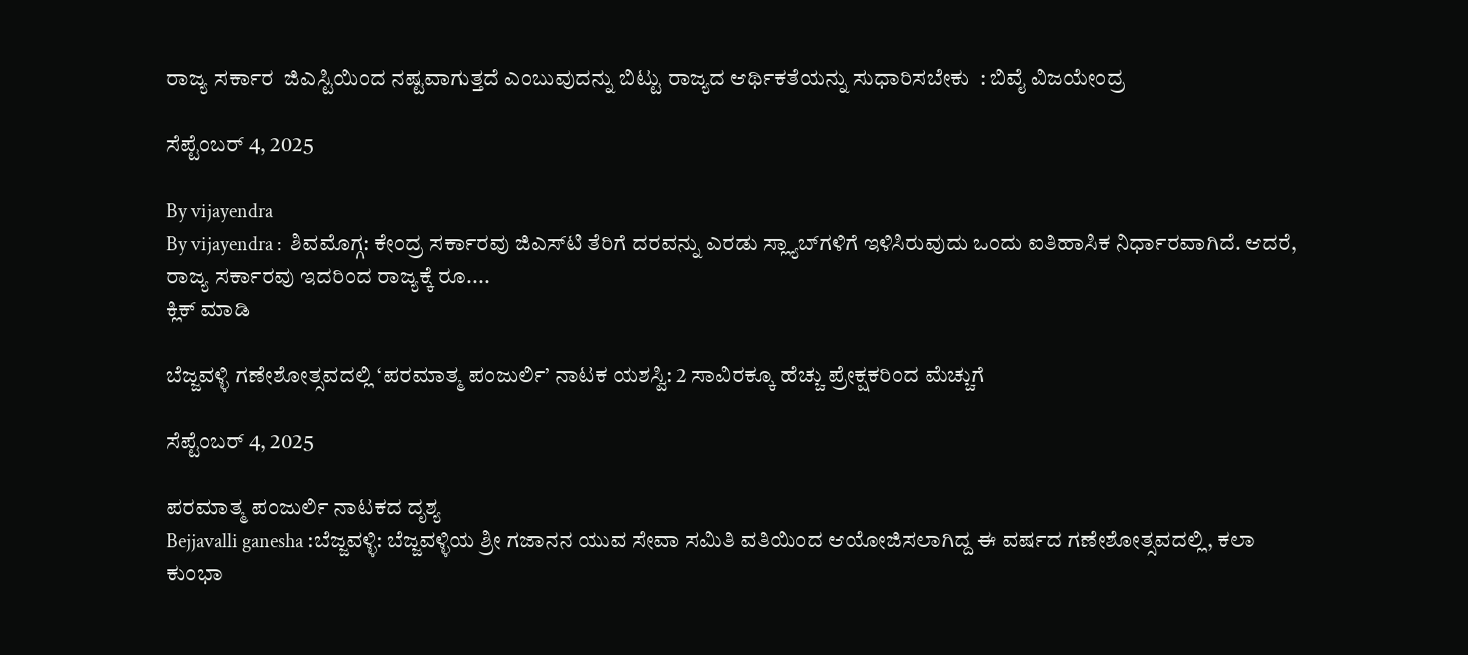ರಾಜ್ಯ ಸರ್ಕಾರ  ಜಿಎಸ್ಟಿಯಿಂದ ನಷ್ಟವಾಗುತ್ತದೆ ಎಂಬುವುದನ್ನು ಬಿಟ್ಟು ರಾಜ್ಯದ ಆರ್ಥಿಕತೆಯನ್ನು ಸುಧಾರಿಸಬೇಕು  : ಬಿವೈ ವಿಜಯೇಂದ್ರ

ಸೆಪ್ಟೆಂಬರ್ 4, 2025

By vijayendra
By vijayendra :  ಶಿವಮೊಗ್ಗ: ಕೇಂದ್ರ ಸರ್ಕಾರವು ಜಿಎಸ್‌ಟಿ ತೆರಿಗೆ ದರವನ್ನು ಎರಡು ಸ್ಲ್ಯಾಬ್‌ಗಳಿಗೆ ಇಳಿಸಿರುವುದು ಒಂದು ಐತಿಹಾಸಿಕ ನಿರ್ಧಾರವಾಗಿದೆ. ಆದರೆ, ರಾಜ್ಯ ಸರ್ಕಾರವು ಇದರಿಂದ ರಾಜ್ಯಕ್ಕೆ ರೂ....
ಕ್ಲಿಕ್ ಮಾಡಿ

ಬೆಜ್ಜವಳ್ಳಿ ಗಣೇಶೋತ್ಸವದಲ್ಲಿ ‘ಪರಮಾತ್ಮ ಪಂಜುರ್ಲಿ’ ನಾಟಕ ಯಶಸ್ವಿ: 2 ಸಾವಿರಕ್ಕೂ ಹೆಚ್ಚು ಪ್ರೇಕ್ಷಕರಿಂದ ಮೆಚ್ಚುಗೆ

ಸೆಪ್ಟೆಂಬರ್ 4, 2025

ಪರಮಾತ್ಮ ಪಂಜುರ್ಲಿ ನಾಟಕದ ದೃಶ್ಯ
Bejjavalli ganesha :ಬೆಜ್ಜವಳ್ಳಿ: ಬೆಜ್ಜವಳ್ಳಿಯ ಶ್ರೀ ಗಜಾನನ ಯುವ ಸೇವಾ ಸಮಿತಿ ವತಿಯಿಂದ ಆಯೋಜಿಸಲಾಗಿದ್ದ ಈ ವರ್ಷದ ಗಣೇಶೋತ್ಸವದಲ್ಲಿ, ಕಲಾ ಕುಂಭಾ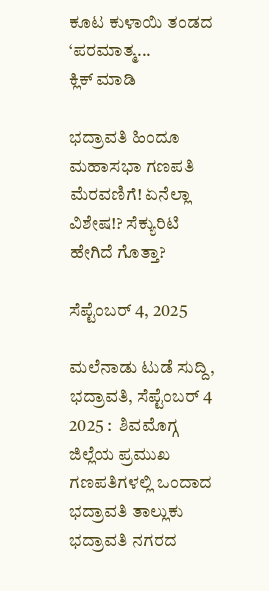ಕೂಟ ಕುಳಾಯಿ ತಂಡದ ‘ಪರಮಾತ್ಮ...
ಕ್ಲಿಕ್ ಮಾಡಿ

ಭದ್ರಾವತಿ ಹಿಂದೂ ಮಹಾಸಭಾ ಗಣಪತಿ ಮೆರವಣಿಗೆ! ಏನೆಲ್ಲಾ ವಿಶೇಷ!? ಸೆಕ್ಯುರಿಟಿ ಹೇಗಿದೆ ಗೊತ್ತಾ?

ಸೆಪ್ಟೆಂಬರ್ 4, 2025

ಮಲೆನಾಡು ಟುಡೆ ಸುದ್ದಿ, ಭದ್ರಾವತಿ, ಸೆಪ್ಟೆಂಬರ್ 4 2025 :  ಶಿವಮೊಗ್ಗ ಜಿಲ್ಲೆಯ ಪ್ರಮುಖ ಗಣಪತಿಗಳಲ್ಲಿ ಒಂದಾದ ಭದ್ರಾವತಿ ತಾಲ್ಲುಕು ಭದ್ರಾವತಿ ನಗರದ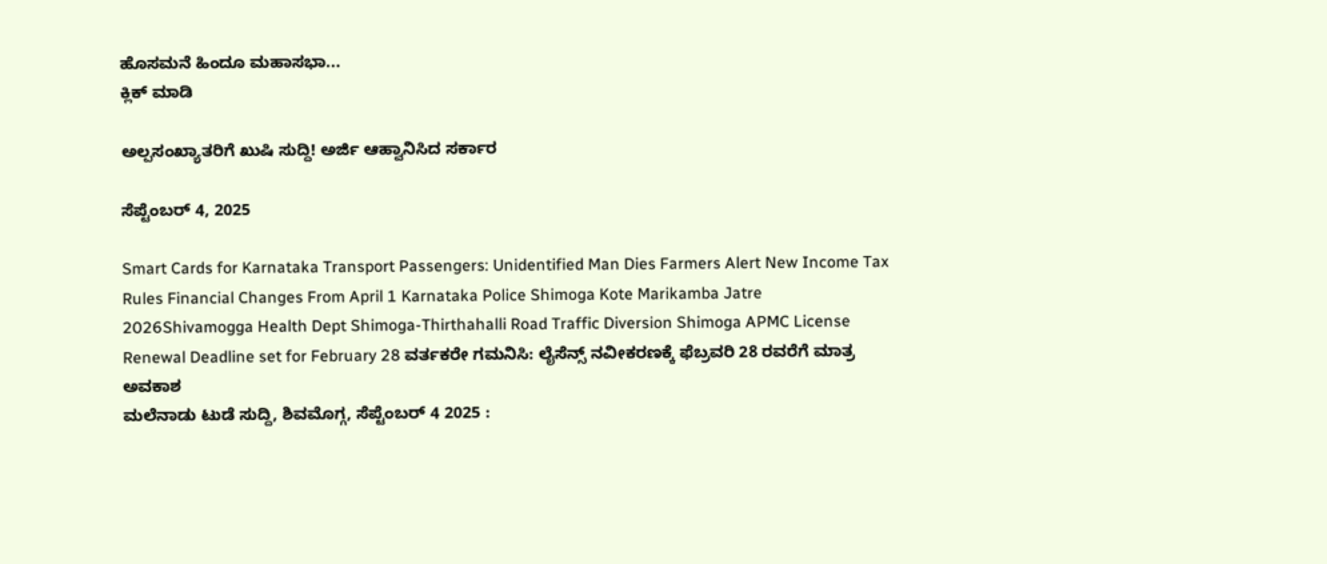ಹೊಸಮನೆ ಹಿಂದೂ ಮಹಾಸಭಾ...
ಕ್ಲಿಕ್ ಮಾಡಿ

ಅಲ್ಪಸಂಖ್ಯಾತರಿಗೆ ಖುಷಿ ಸುದ್ದಿ! ಅರ್ಜಿ ಆಹ್ವಾನಿಸಿದ ಸರ್ಕಾರ

ಸೆಪ್ಟೆಂಬರ್ 4, 2025

Smart Cards for Karnataka Transport Passengers: Unidentified Man Dies Farmers Alert New Income Tax Rules Financial Changes From April 1 Karnataka Police Shimoga Kote Marikamba Jatre 2026Shivamogga Health Dept Shimoga-Thirthahalli Road Traffic Diversion Shimoga APMC License Renewal Deadline set for February 28 ವರ್ತಕರೇ ಗಮನಿಸಿ: ಲೈಸೆನ್ಸ್ ನವೀಕರಣಕ್ಕೆ ಫೆಬ್ರವರಿ 28 ರವರೆಗೆ ಮಾತ್ರ ಅವಕಾಶ
ಮಲೆನಾಡು ಟುಡೆ ಸುದ್ದಿ, ಶಿವಮೊಗ್ಗ, ಸೆಪ್ಟೆಂಬರ್ 4 2025 :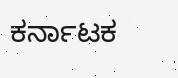ಕರ್ನಾಟಕ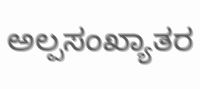ಅಲ್ಪಸಂಖ್ಯಾತರ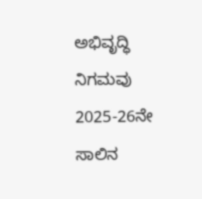ಅಭಿವೃದ್ಧಿ ನಿಗಮವು 2025-26ನೇ ಸಾಲಿನ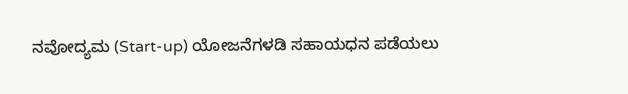ನವೋದ್ಯಮ (Start-up) ಯೋಜನೆಗಳಡಿ ಸಹಾಯಧನ ಪಡೆಯಲು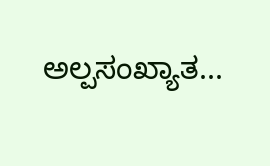ಅಲ್ಪಸಂಖ್ಯಾತ...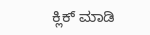ಕ್ಲಿಕ್ ಮಾಡಿ